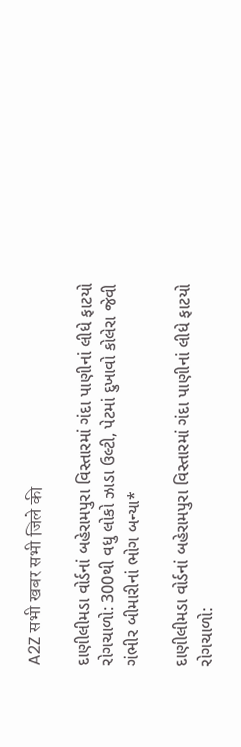A2Z सभी खबर सभी जिले की

દાણીલીમડા વોર્ડનાં બહેરામપુરા વિસ્તારમાં ગંદા પાણીનાં લીધે ફાટયો રોગચાળો: 300થી વધુ લોકો ઝાડા ઉલ્ટી, પેટમાં દુખાવો કોલેરા જેવી ગંભીર બીમારીનાં ભોગ બન્યા*

દાણીલીમડા વોર્ડનાં બહેરામપુરા વિસ્તારમાં ગંદા પાણીનાં લીધે ફાટયો રોગચાળો: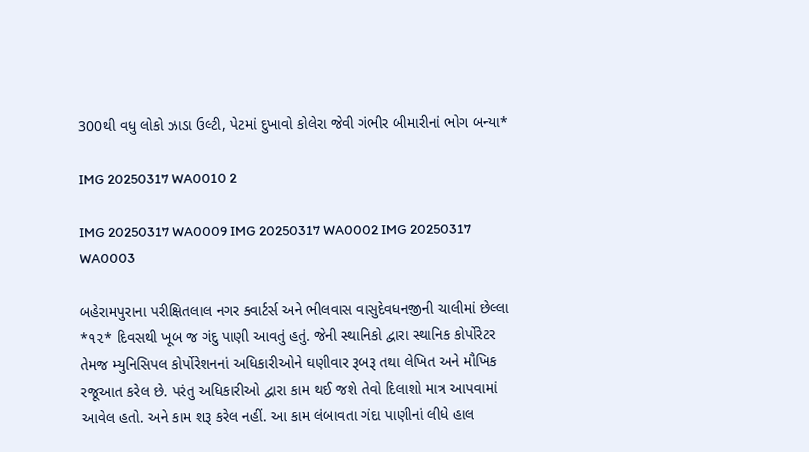300થી વધુ લોકો ઝાડા ઉલ્ટી, પેટમાં દુખાવો કોલેરા જેવી ગંભીર બીમારીનાં ભોગ બન્યા*

IMG 20250317 WA0010 2

IMG 20250317 WA0009 IMG 20250317 WA0002 IMG 20250317 WA0003

બહેરામપુરાના પરીક્ષિતલાલ નગર ક્વાર્ટર્સ અને ભીલવાસ વાસુદેવધનજીની ચાલીમાં છેલ્લા *૧૨* દિવસથી ખૂબ જ ગંદુ પાણી આવતું હતું. જેની સ્થાનિકો દ્વારા સ્થાનિક કોર્પોરેટર તેમજ મ્યુનિસિપલ કોર્પોરેશનનાં અધિકારીઓને ઘણીવાર રૂબરૂ તથા લેખિત અને મૌખિક રજૂઆત કરેલ છે. પરંતુ અધિકારીઓ દ્વારા કામ થઈ જશે તેવો દિલાશો માત્ર આપવામાં આવેલ હતો. અને કામ શરૂ કરેલ નહીં. આ કામ લંબાવતા ગંદા પાણીનાં લીધે હાલ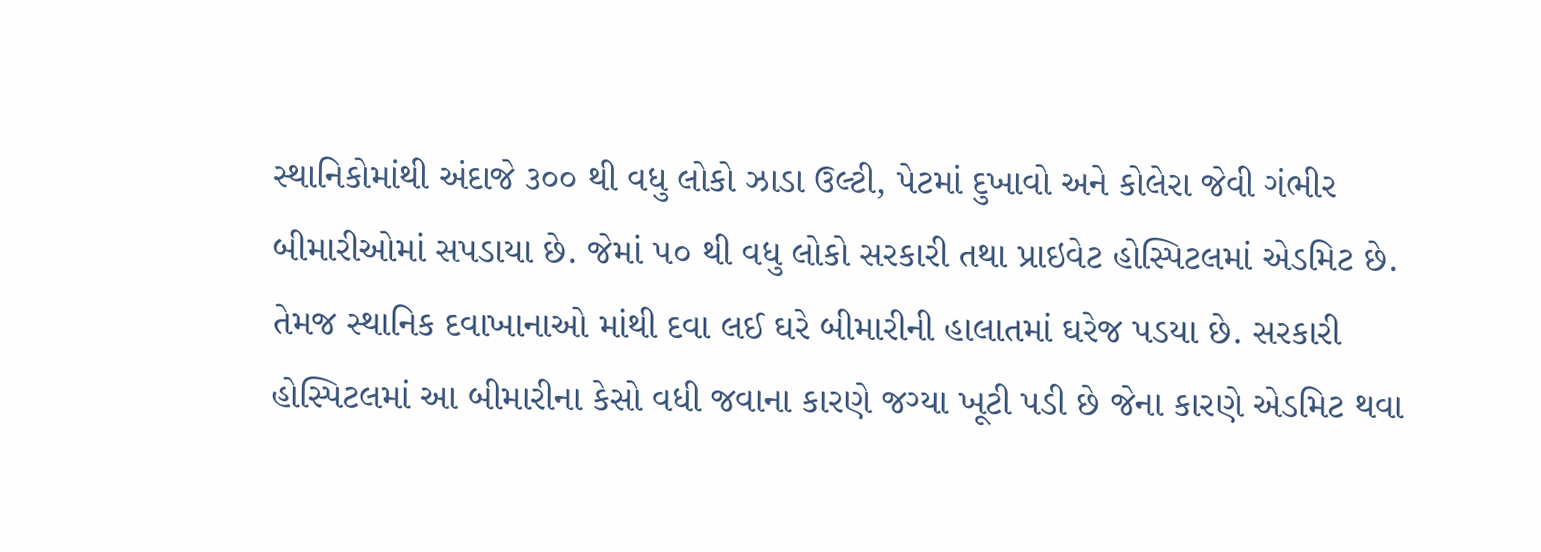સ્થાનિકોમાંથી અંદાજે ૩૦૦ થી વધુ લોકો ઝાડા ઉલ્ટી, પેટમાં દુખાવો અને કોલેરા જેવી ગંભીર બીમારીઓમાં સપડાયા છે. જેમાં ૫૦ થી વધુ લોકો સરકારી તથા પ્રાઇવેટ હોસ્પિટલમાં એડમિટ છે. તેમજ સ્થાનિક દવાખાનાઓ માંથી દવા લઈ ઘરે બીમારીની હાલાતમાં ઘરેજ પડયા છે. સરકારી હોસ્પિટલમાં આ બીમારીના કેસો વધી જવાના કારણે જગ્યા ખૂટી પડી છે જેના કારણે એડમિટ થવા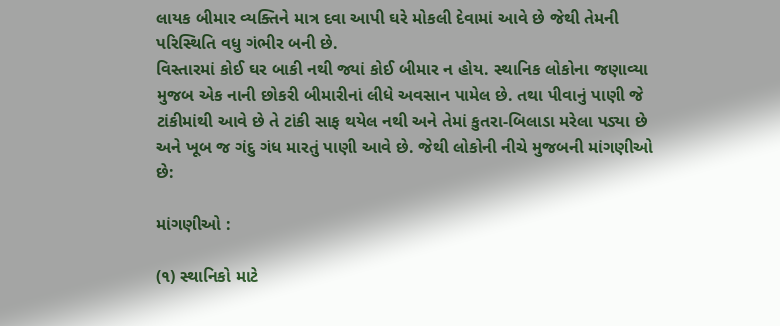લાયક બીમાર વ્યક્તિને માત્ર દવા આપી ઘરે મોકલી દેવામાં આવે છે જેથી તેમની પરિસ્થિતિ વધુ ગંભીર બની છે.
વિસ્તારમાં કોઈ ઘર બાકી નથી જ્યાં કોઈ બીમાર ન હોય. સ્થાનિક લોકોના જણાવ્યા મુજબ એક નાની છોકરી બીમારીનાં લીધે અવસાન પામેલ છે. તથા પીવાનું પાણી જે ટાંકીમાંથી આવે છે તે ટાંકી સાફ થયેલ નથી અને તેમાં કુતરા-બિલાડા મરેલા પડ્યા છે અને ખૂબ જ ગંદુ ગંધ મારતું પાણી આવે છે. જેથી લોકોની નીચે મુજબની માંગણીઓ છે:

માંગણીઓ :

(૧) સ્થાનિકો માટે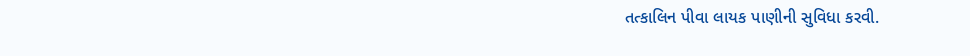તત્કાલિન પીવા લાયક પાણીની સુવિધા કરવી.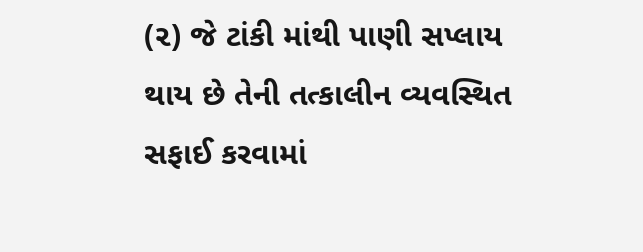(૨) જે ટાંકી માંથી પાણી સપ્લાય થાય છે તેની તત્કાલીન વ્યવસ્થિત સફાઈ કરવામાં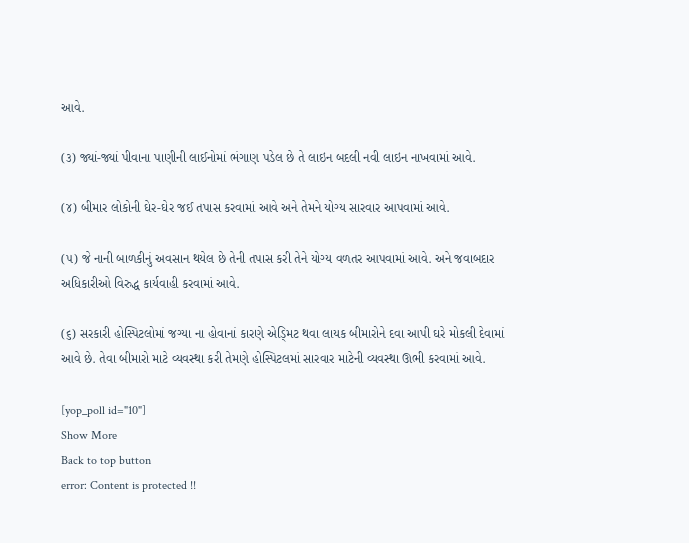આવે.

(૩) જ્યાં-જ્યાં પીવાના પાણીની લાઈનોમાં ભંગાણ પડેલ છે તે લાઇન બદલી નવી લાઇન નાખવામાં આવે.

(૪) બીમાર લોકોની ઘેર-ઘેર જઈ તપાસ કરવામાં આવે અને તેમને યોગ્ય સારવાર આપવામાં આવે.

(૫) જે નાની બાળકીનું અવસાન થયેલ છે તેની તપાસ કરી તેને યોગ્ય વળતર આપવામાં આવે. અને જવાબદાર અધિકારીઓ વિરુદ્ધ કાર્યવાહી કરવામાં આવે.

(૬) સરકારી હોસ્પિટલોમાં જગ્યા ના હોવાનાં કારણે એડ્મિટ થવા લાયક બીમારોને દવા આપી ઘરે મોકલી દેવામાં આવે છે. તેવા બીમારો માટે વ્યવસ્થા કરી તેમણે હોસ્પિટલમાં સારવાર માટેની વ્યવસ્થા ઊભી કરવામાં આવે.

[yop_poll id="10"]
Show More
Back to top button
error: Content is protected !!